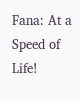Fana: At a Speed of Life!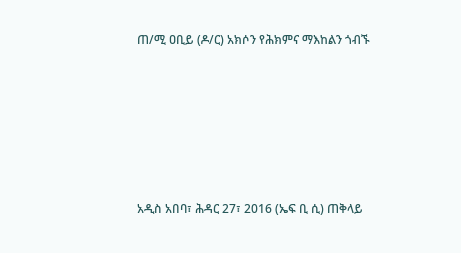ጠ/ሚ ዐቢይ (ዶ/ር) አክሶን የሕክምና ማእከልን ጎብኙ







አዲስ አበባ፣ ሕዳር 27፣ 2016 (ኤፍ ቢ ሲ) ጠቅላይ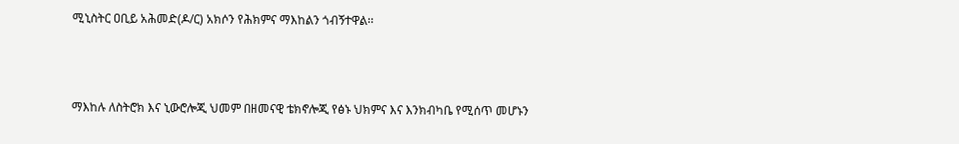ሚኒስትር ዐቢይ አሕመድ(ዶ/ር) አክሶን የሕክምና ማእከልን ጎብኝተዋል፡፡



ማእከሉ ለስትሮክ እና ኒውሮሎጂ ህመም በዘመናዊ ቴክኖሎጂ የፅኑ ህክምና እና እንክብካቤ የሚሰጥ መሆኑን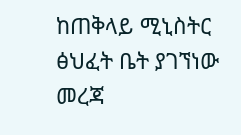ከጠቅላይ ሚኒስትር ፅህፈት ቤት ያገኘነው መረጃ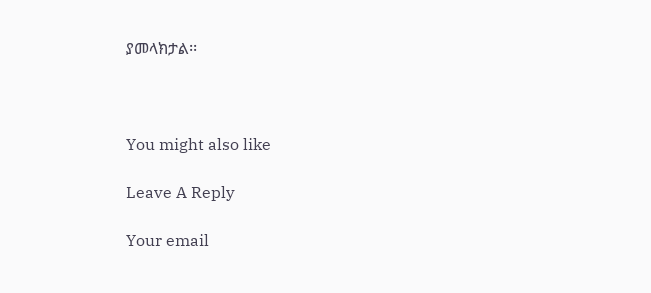ያመላክታል፡፡



You might also like

Leave A Reply

Your email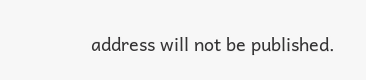address will not be published.